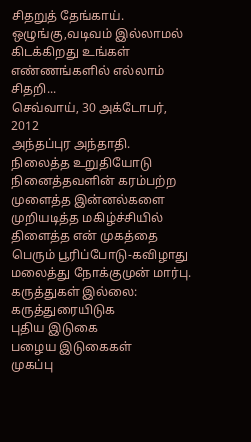சிதறுத் தேங்காய்.
ஒழுங்கு,வடிவம் இல்லாமல் கிடக்கிறது உங்கள் எண்ணங்களில் எல்லாம் சிதறி...
செவ்வாய், 30 அக்டோபர், 2012
அந்தப்புர அந்தாதி.
நிலைத்த உறுதியோடு நினைத்தவளின் கரம்பற்ற
முளைத்த இன்னல்களை முறியடித்த மகிழ்ச்சியில்
திளைத்த என் முகத்தை பெரும் பூரிப்போடு-கவிழாது
மலைத்து நோக்குமுன் மார்பு.
கருத்துகள் இல்லை:
கருத்துரையிடுக
புதிய இடுகை
பழைய இடுகைகள்
முகப்பு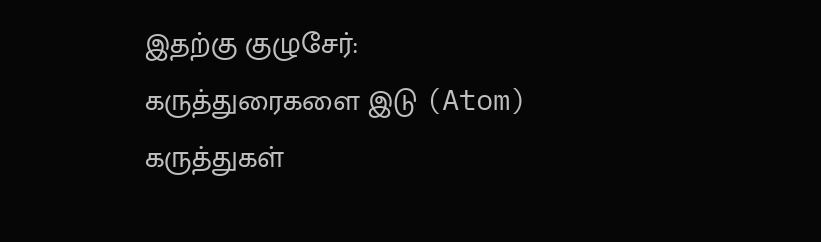இதற்கு குழுசேர்:
கருத்துரைகளை இடு (Atom)
கருத்துகள்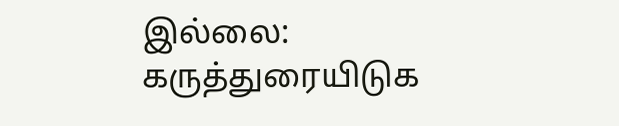இல்லை:
கருத்துரையிடுக